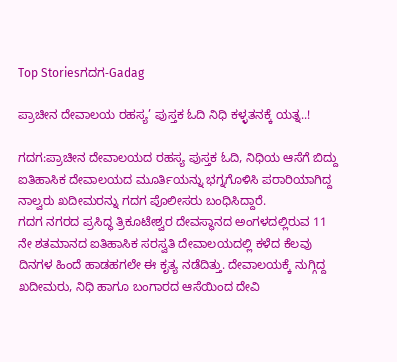Top Storiesಗದಗ-Gadag

ಪ್ರಾಚೀನ ದೇವಾಲಯ ರಹಸ್ಯ’ ಪುಸ್ತಕ ಓದಿ ನಿಧಿ ಕಳ್ಳತನಕ್ಕೆ ಯತ್ನ..!

ಗದಗ:ಪ್ರಾಚೀನ ದೇವಾಲಯದ ರಹಸ್ಯ ಪುಸ್ತಕ ಓದಿ, ನಿಧಿಯ ಆಸೆಗೆ ಬಿದ್ದು ಐತಿಹಾಸಿಕ ದೇವಾಲಯದ ಮೂರ್ತಿಯನ್ನು ಭಗ್ನಗೊಳಿಸಿ ಪರಾರಿಯಾಗಿದ್ದ ನಾಲ್ವರು ಖದೀಮರನ್ನು ಗದಗ ಪೊಲೀಸರು ಬಂಧಿಸಿದ್ದಾರೆ.
ಗದಗ ನಗರದ ಪ್ರಸಿದ್ಧ ತ್ರಿಕೂಟೇಶ್ವರ ದೇವಸ್ಥಾನದ ಅಂಗಳದಲ್ಲಿರುವ 11 ನೇ ಶತಮಾನದ ಐತಿಹಾಸಿಕ ಸರಸ್ವತಿ ದೇವಾಲಯದಲ್ಲಿ ಕಳೆದ ಕೆಲವು ದಿನಗಳ ಹಿಂದೆ ಹಾಡಹಗಲೇ ಈ ಕೃತ್ಯ ನಡೆದಿತ್ತು. ದೇವಾಲಯಕ್ಕೆ ನುಗ್ಗಿದ್ದ ಖದೀಮರು, ನಿಧಿ ಹಾಗೂ ಬಂಗಾರದ ಆಸೆಯಿಂದ ದೇವಿ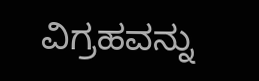ವಿಗ್ರಹವನ್ನು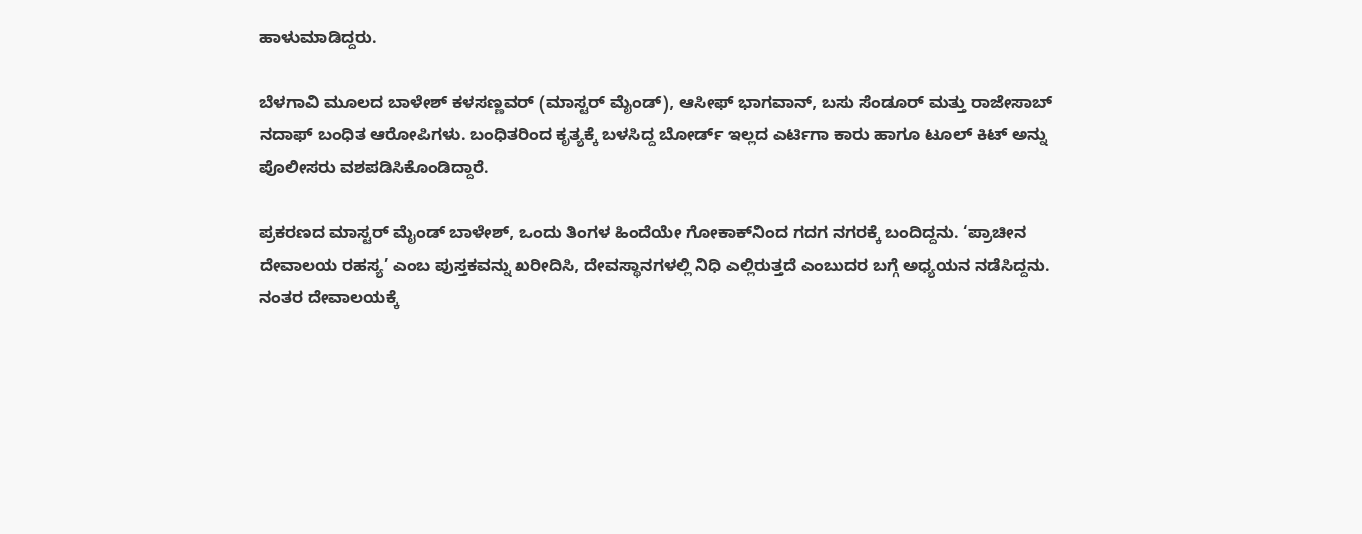ಹಾಳುಮಾಡಿದ್ದರು.

ಬೆಳಗಾವಿ ಮೂಲದ ಬಾಳೇಶ್ ಕಳಸಣ್ಣವರ್ (ಮಾಸ್ಟರ್ ಮೈಂಡ್), ಆಸೀಫ್ ಭಾಗವಾನ್, ಬಸು ಸೆಂಡೂರ್ ಮತ್ತು ರಾಜೇಸಾಬ್ ನದಾಫ್ ಬಂಧಿತ ಆರೋಪಿಗಳು. ಬಂಧಿತರಿಂದ ಕೃತ್ಯಕ್ಕೆ ಬಳಸಿದ್ದ ಬೋರ್ಡ್ ಇಲ್ಲದ ಎರ್ಟಿಗಾ ಕಾರು ಹಾಗೂ ಟೂಲ್ ಕಿಟ್ ಅನ್ನು ಪೊಲೀಸರು ವಶಪಡಿಸಿಕೊಂಡಿದ್ದಾರೆ.

ಪ್ರಕರಣದ ಮಾಸ್ಟರ್ ಮೈಂಡ್ ಬಾಳೇಶ್, ಒಂದು ತಿಂಗಳ ಹಿಂದೆಯೇ ಗೋಕಾಕ್‌ನಿಂದ ಗದಗ ನಗರಕ್ಕೆ ಬಂದಿದ್ದನು. ‘ಪ್ರಾಚೀನ ದೇವಾಲಯ ರಹಸ್ಯ’ ಎಂಬ ಪುಸ್ತಕವನ್ನು ಖರೀದಿಸಿ, ದೇವಸ್ಥಾನಗಳಲ್ಲಿ ನಿಧಿ ಎಲ್ಲಿರುತ್ತದೆ ಎಂಬುದರ ಬಗ್ಗೆ ಅಧ್ಯಯನ ನಡೆಸಿದ್ದನು. ನಂತರ ದೇವಾಲಯಕ್ಕೆ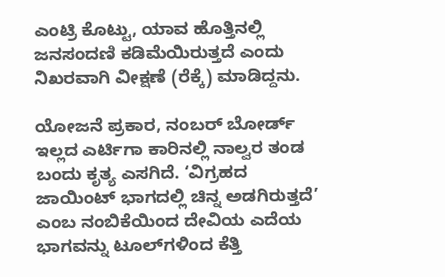ಎಂಟ್ರಿ ಕೊಟ್ಟು, ಯಾವ ಹೊತ್ತಿನಲ್ಲಿ ಜನಸಂದಣಿ ಕಡಿಮೆಯಿರುತ್ತದೆ ಎಂದು ನಿಖರವಾಗಿ ವೀಕ್ಷಣೆ (ರೆಕ್ಕೆ) ಮಾಡಿದ್ದನು.

ಯೋಜನೆ ಪ್ರಕಾರ, ನಂಬರ್ ಬೋರ್ಡ್ ಇಲ್ಲದ ಎರ್ಟಿಗಾ ಕಾರಿನಲ್ಲಿ ನಾಲ್ವರ ತಂಡ ಬಂದು ಕೃತ್ಯ ಎಸಗಿದೆ. ‘ವಿಗ್ರಹದ ಜಾಯಿಂಟ್ ಭಾಗದಲ್ಲಿ ಚಿನ್ನ ಅಡಗಿರುತ್ತದೆ’ ಎಂಬ ನಂಬಿಕೆಯಿಂದ ದೇವಿಯ ಎದೆಯ ಭಾಗವನ್ನು ಟೂಲ್‌ಗಳಿಂದ ಕೆತ್ತಿ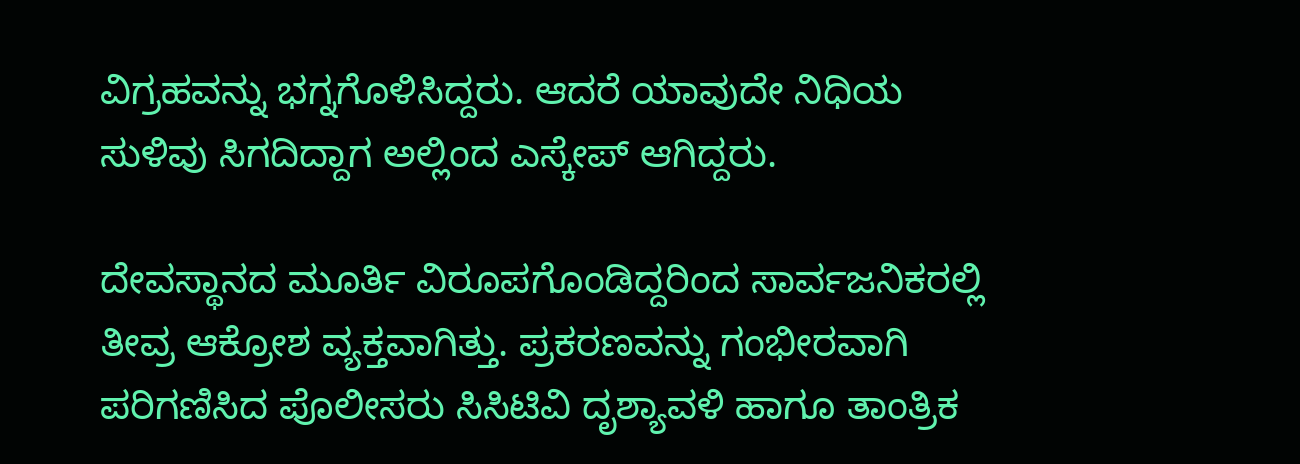ವಿಗ್ರಹವನ್ನು ಭಗ್ನಗೊಳಿಸಿದ್ದರು. ಆದರೆ ಯಾವುದೇ ನಿಧಿಯ ಸುಳಿವು ಸಿಗದಿದ್ದಾಗ ಅಲ್ಲಿಂದ ಎಸ್ಕೇಪ್ ಆಗಿದ್ದರು.

ದೇವಸ್ಥಾನದ ಮೂರ್ತಿ ವಿರೂಪಗೊಂಡಿದ್ದರಿಂದ ಸಾರ್ವಜನಿಕರಲ್ಲಿ ತೀವ್ರ ಆಕ್ರೋಶ ವ್ಯಕ್ತವಾಗಿತ್ತು. ಪ್ರಕರಣವನ್ನು ಗಂಭೀರವಾಗಿ ಪರಿಗಣಿಸಿದ ಪೊಲೀಸರು ಸಿಸಿಟಿವಿ ದೃಶ್ಯಾವಳಿ ಹಾಗೂ ತಾಂತ್ರಿಕ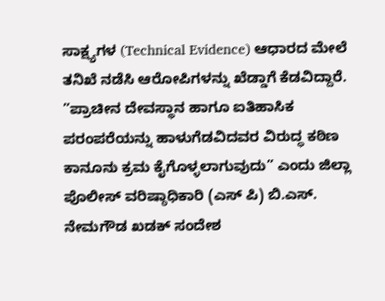ಸಾಕ್ಷ್ಯಗಳ (Technical Evidence) ಆಧಾರದ ಮೇಲೆ ತನಿಖೆ ನಡೆಸಿ ಆರೋಪಿಗಳನ್ನು ಖೆಡ್ಡಾಗೆ ಕೆಡವಿದ್ದಾರೆ.
”ಪ್ರಾಚೀನ ದೇವಸ್ಥಾನ ಹಾಗೂ ಐತಿಹಾಸಿಕ ಪರಂಪರೆಯನ್ನು ಹಾಳುಗೆಡವಿದವರ ವಿರುದ್ಧ ಕಠಿಣ ಕಾನೂನು ಕ್ರಮ ಕೈಗೊಳ್ಳಲಾಗುವುದು” ಎಂದು ಜಿಲ್ಲಾ ಪೊಲೀಸ್ ವರಿಷ್ಠಾಧಿಕಾರಿ (ಎಸ್ ಪಿ) ಬಿ.ಎಸ್. ನೇಮಗೌಡ ಖಡಕ್ ಸಂದೇಶ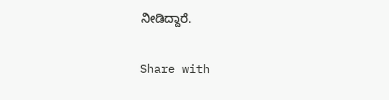ನೀಡಿದ್ದಾರೆ.

Share with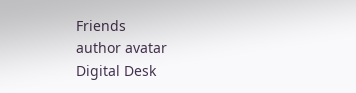Friends
author avatar
Digital Desk